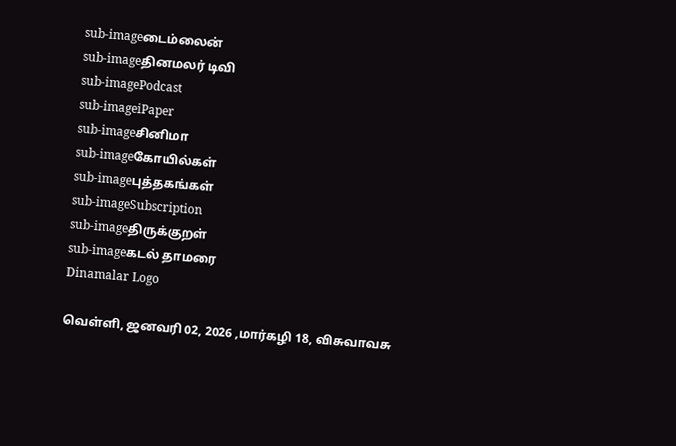sub-imageடைம்லைன்
sub-imageதினமலர் டிவி
sub-imagePodcast
sub-imageiPaper
sub-imageசினிமா
sub-imageகோயில்கள்
sub-imageபுத்தகங்கள்
sub-imageSubscription
sub-imageதிருக்குறள்
sub-imageகடல் தாமரை
Dinamalar Logo

வெள்ளி, ஜனவரி 02, 2026 ,மார்கழி 18, விசுவாவசு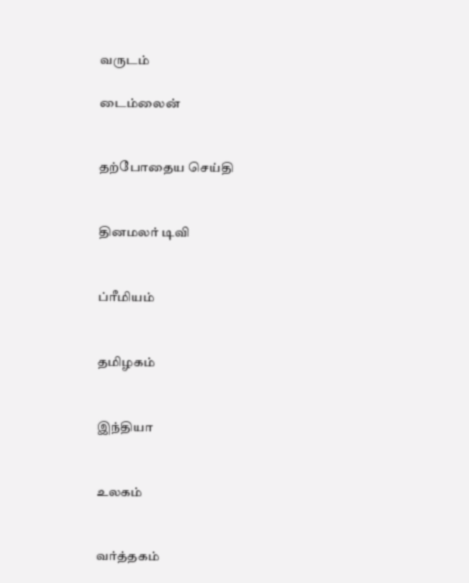வருடம்

டைம்லைன்


தற்போதைய செய்தி


தினமலர் டிவி


ப்ரீமியம்


தமிழகம்


இந்தியா


உலகம்


வர்த்தகம்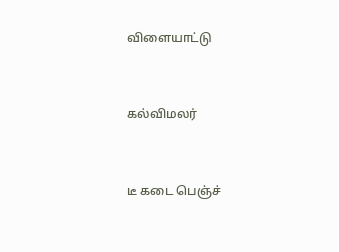விளையாட்டு


கல்விமலர்


டீ கடை பெஞ்ச்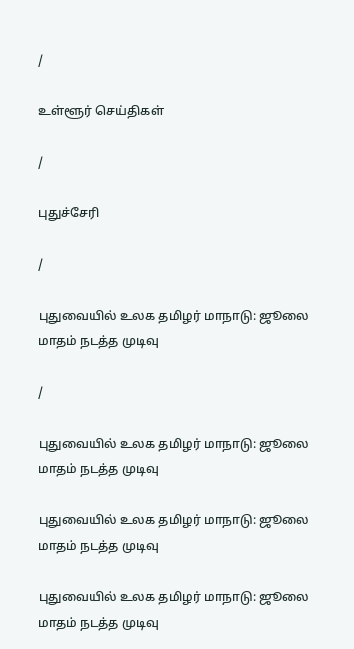/

உள்ளூர் செய்திகள்

/

புதுச்சேரி

/

புதுவையில் உலக தமிழர் மாநாடு: ஜூலை மாதம் நடத்த முடிவு

/

புதுவையில் உலக தமிழர் மாநாடு: ஜூலை மாதம் நடத்த முடிவு

புதுவையில் உலக தமிழர் மாநாடு: ஜூலை மாதம் நடத்த முடிவு

புதுவையில் உலக தமிழர் மாநாடு: ஜூலை மாதம் நடத்த முடிவு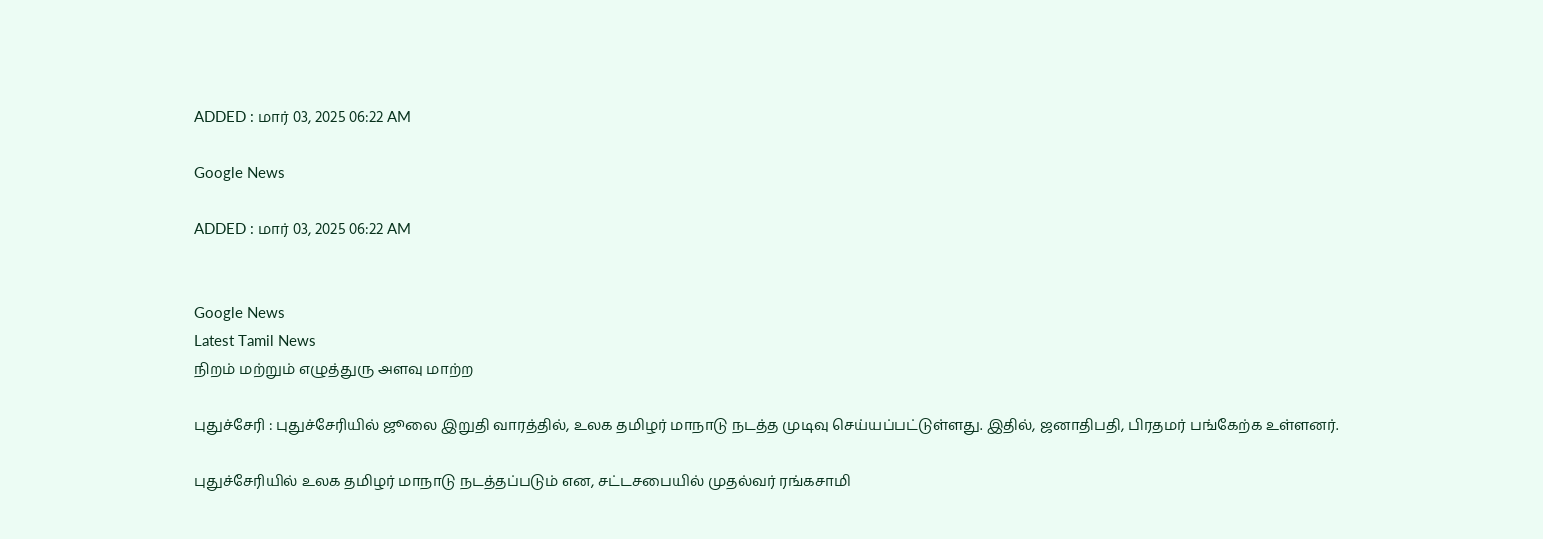ADDED : மார் 03, 2025 06:22 AM

Google News

ADDED : மார் 03, 2025 06:22 AM


Google News
Latest Tamil News
நிறம் மற்றும் எழுத்துரு அளவு மாற்ற

புதுச்சேரி : புதுச்சேரியில் ஜூலை இறுதி வாரத்தில், உலக தமிழர் மாநாடு நடத்த முடிவு செய்யப்பட்டுள்ளது. இதில், ஜனாதிபதி, பிரதமர் பங்கேற்க உள்ளனர்.

புதுச்சேரியில் உலக தமிழர் மாநாடு நடத்தப்படும் என, சட்டசபையில் முதல்வர் ரங்கசாமி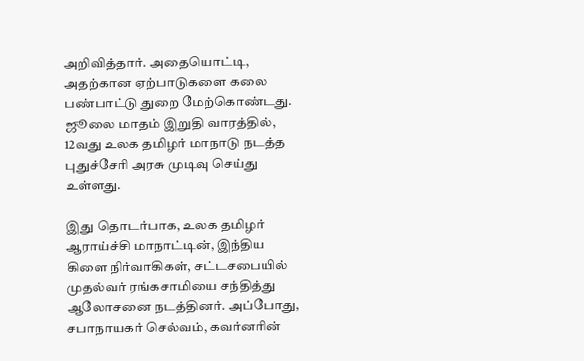அறிவித்தார். அதையொட்டி, அதற்கான ஏற்பாடுகளை கலை பண்பாட்டு துறை மேற்கொண்டது. ஜூலை மாதம் இறுதி வாரத்தில், 12வது உலக தமிழர் மாநாடு நடத்த புதுச்சேரி அரசு முடிவு செய்து உள்ளது.

இது தொடர்பாக, உலக தமிழர் ஆராய்ச்சி மாநாட்டின், இந்திய கிளை நிர்வாகிகள், சட்டசபையில் முதல்வர் ரங்கசாமியை சந்தித்து ஆலோசனை நடத்தினர். அப்போது, சபாநாயகர் செல்வம், கவர்னரின்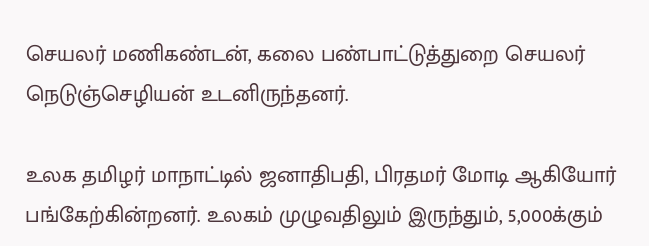செயலர் மணிகண்டன், கலை பண்பாட்டுத்துறை செயலர் நெடுஞ்செழியன் உடனிருந்தனர்.

உலக தமிழர் மாநாட்டில் ஜனாதிபதி, பிரதமர் மோடி ஆகியோர் பங்கேற்கின்றனர். உலகம் முழுவதிலும் இருந்தும், 5,000க்கும்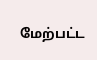மேற்பட்ட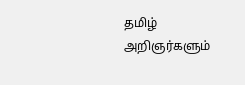தமிழ் அறிஞர்களும்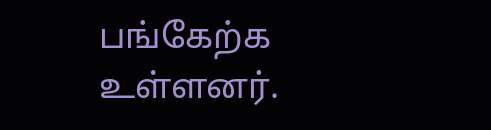பங்கேற்க உள்ளனர்.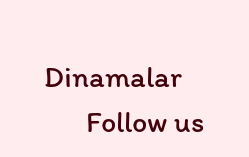Dinamalar
      Follow us